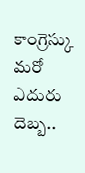కాంగ్రెస్కు మరో ఎదురు దెబ్బ..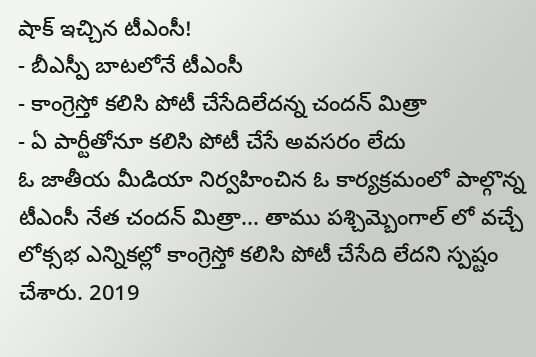షాక్ ఇచ్చిన టీఎంసీ!
- బీఎస్పీ బాటలోనే టీఎంసీ
- కాంగ్రెస్తో కలిసి పోటీ చేసేదిలేదన్న చందన్ మిత్రా
- ఏ పార్టీతోనూ కలిసి పోటీ చేసే అవసరం లేదు
ఓ జాతీయ మీడియా నిర్వహించిన ఓ కార్యక్రమంలో పాల్గొన్న టీఎంసీ నేత చందన్ మిత్రా... తాము పశ్చిమ్బెంగాల్ లో వచ్చే లోక్సభ ఎన్నికల్లో కాంగ్రెస్తో కలిసి పోటీ చేసేది లేదని స్పష్టం చేశారు. 2019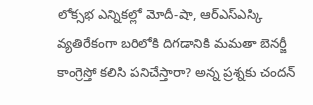లోక్సభ ఎన్నికల్లో మోదీ-షా, ఆర్ఎస్ఎస్కి వ్యతిరేకంగా బరిలోకి దిగడానికి మమతా బెనర్జీ కాంగ్రెస్తో కలిసి పనిచేస్తారా? అన్న ప్రశ్నకు చందన్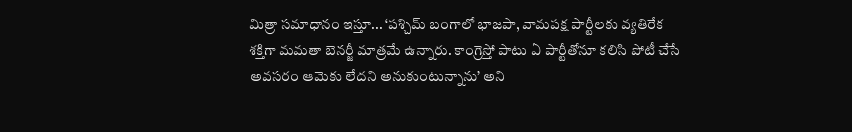మిత్రా సమాధానం ఇస్తూ... ‘పశ్చిమ్ బంగాలో భాజపా, వామపక్ష పార్టీలకు వ్యతిరేక శక్తిగా మమతా బెనర్జీ మాత్రమే ఉన్నారు. కాంగ్రెస్తో పాటు ఏ పార్టీతోనూ కలిసి పోటీ చేసే అవసరం ఆమెకు లేదని అనుకుంటున్నాను’ అని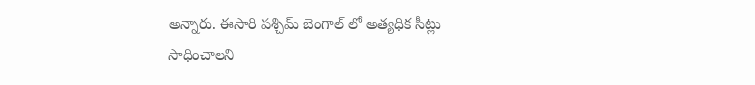అన్నారు. ఈసారి పశ్చిమ్ బెంగాల్ లో అత్యధిక సీట్లు సాధించాలని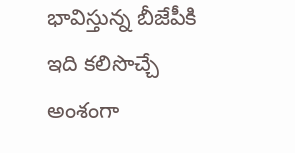భావిస్తున్న బీజేపీకి ఇది కలిసొచ్చే అంశంగా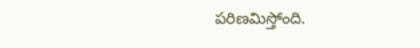పరిణమిస్తోంది.